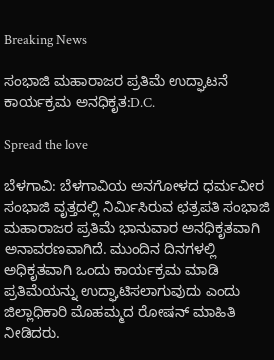Breaking News

ಸಂಭಾಜಿ ಮಹಾರಾಜರ ಪ್ರತಿಮೆ ಉದ್ಘಾಟನೆ ಕಾರ್ಯಕ್ರಮ ಅನಧಿಕೃತ:D.C.

Spread the love

ಬೆಳಗಾವಿ: ಬೆಳಗಾವಿಯ ಅನಗೋಳದ ಧರ್ಮವೀರ ಸಂಭಾಜಿ ವೃತ್ತದಲ್ಲಿ ನಿರ್ಮಿಸಿರುವ ಛತ್ರಪತಿ ಸಂಭಾಜಿ ಮಹಾರಾಜರ ಪ್ರತಿಮೆ ಭಾನುವಾರ ಅನಧಿಕೃತವಾಗಿ ಅನಾವರಣವಾಗಿದೆ. ಮುಂದಿನ ದಿನಗಳಲ್ಲಿ ಅಧಿಕೃತವಾಗಿ ಒಂದು ಕಾರ್ಯಕ್ರಮ ಮಾಡಿ ಪ್ರತಿಮೆಯನ್ನು ಉದ್ಘಾಟಿಸಲಾಗುವುದು ಎಂದು ಜಿಲ್ಲಾಧಿಕಾರಿ ಮೊಹಮ್ಮದ ರೋಷನ್ ಮಾಹಿತಿ ನೀಡಿದರು.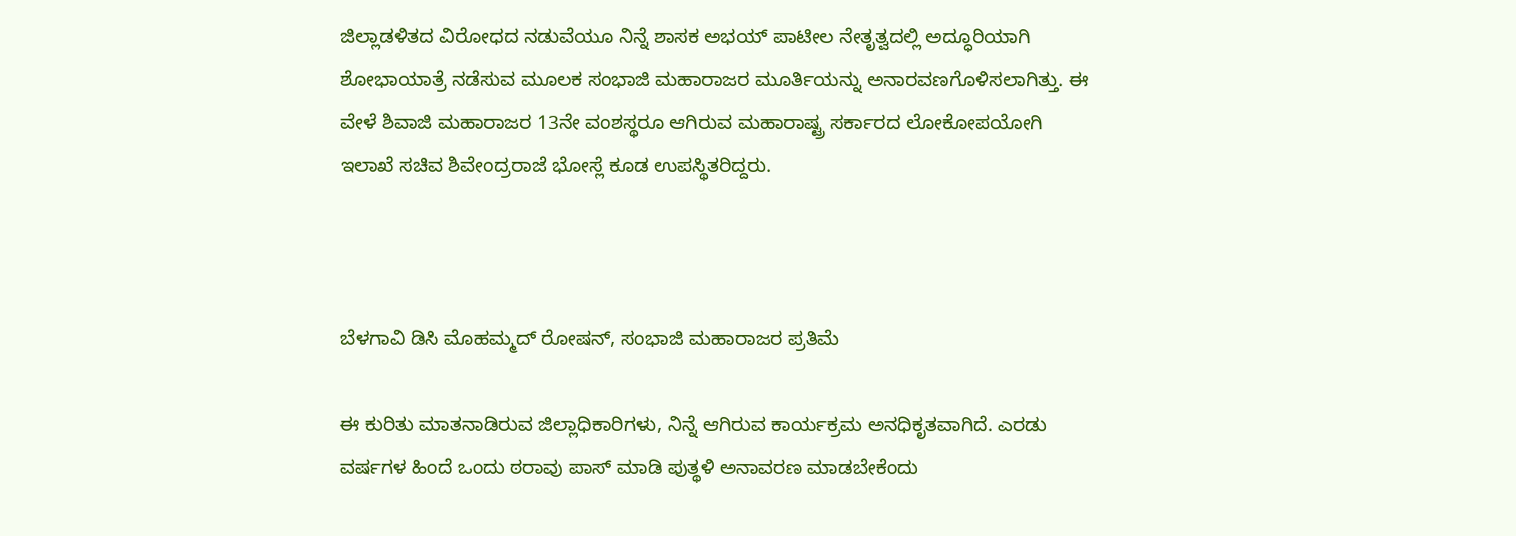ಜಿಲ್ಲಾಡಳಿತದ ವಿರೋಧದ ನಡುವೆಯೂ ನಿನ್ನೆ ಶಾಸಕ ಅಭಯ್ ಪಾಟೀಲ ನೇತೃತ್ವದಲ್ಲಿ ಅದ್ಧೂರಿಯಾಗಿ ಶೋಭಾಯಾತ್ರೆ ನಡೆಸುವ ಮೂಲಕ ಸಂಭಾಜಿ ಮಹಾರಾಜರ ಮೂರ್ತಿಯನ್ನು ಅನಾರವಣಗೊಳಿಸಲಾಗಿತ್ತು. ಈ ವೇಳೆ ಶಿವಾಜಿ ಮಹಾರಾಜರ 13ನೇ ವಂಶಸ್ಥರೂ ಆಗಿರುವ ಮಹಾರಾಷ್ಟ್ರ ಸರ್ಕಾರದ ಲೋಕೋಪಯೋಗಿ ಇಲಾಖೆ ಸಚಿವ ಶಿವೇಂದ್ರರಾಜೆ ಭೋಸ್ಲೆ ಕೂಡ ಉಪಸ್ಥಿತರಿದ್ದರು.



ಬೆಳಗಾವಿ ಡಿಸಿ ಮೊಹಮ್ಮದ್ ರೋಷನ್, ಸಂಭಾಜಿ ಮಹಾರಾಜರ ಪ್ರತಿಮೆ

ಈ ಕುರಿತು ಮಾತನಾಡಿರುವ ಜಿಲ್ಲಾಧಿಕಾರಿಗಳು, ನಿನ್ನೆ ಆಗಿರುವ ಕಾರ್ಯಕ್ರಮ ಅನಧಿಕೃತವಾಗಿದೆ. ಎರಡು ವರ್ಷಗಳ ಹಿಂದೆ ಒಂದು ಠರಾವು ಪಾಸ್ ಮಾಡಿ ಪುತ್ಥಳಿ ಅನಾವರಣ ಮಾಡಬೇಕೆಂದು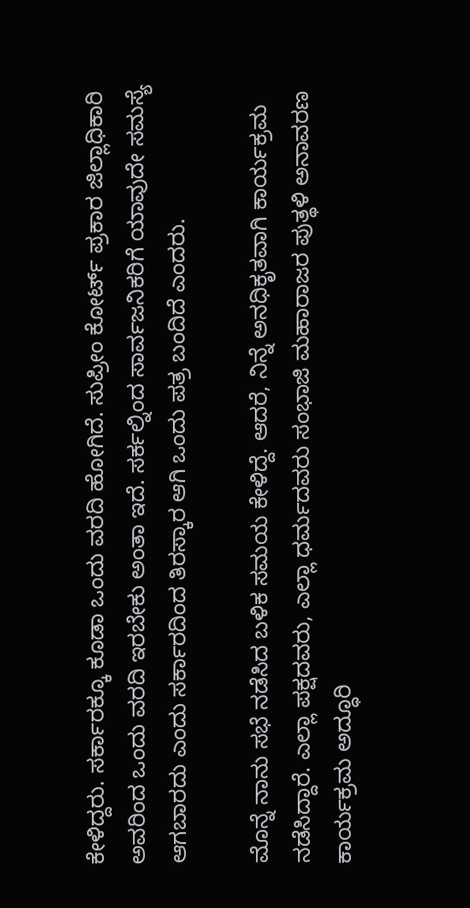ಕೇಳಿದ್ದರು. ಸರ್ಕಾರಕ್ಕೂ ಕೂಡಾ ಒಂದು ವರದಿ ಹೋಗಿದೆ. ಸುಪ್ರೀಂ ಕೋರ್ಟ್ ಪ್ರಕಾರ ಜಿಲ್ಲಾಧಿಕಾರಿ ಅವರಿಂದ ಒಂದು ವರದಿ ಇರಬೇಕು ಅಂತಾ ಇದೆ. ಸರ್ಕಲ್ನಿಂದ ಸಾರ್ವಜನಿಕರಿಗೆ ಯಾವುದೇ ಸಮಸ್ಯೆ ಆಗಬಾರದು ಎಂದು ಸರ್ಕಾರದಿಂದ ತಿರಸ್ಕಾರ ಆಗಿ ಒಂದು ಪತ್ರ ಬಂದಿದೆ ಎಂದರು.

ಮೊನ್ನೆ ನಾನು ಸಭೆ ನಡೆಸಿದ ಬಳಿಕ ಸಮಯ ಕೇಳಿದ್ದೆ. ಆದರೆ, ನಿನ್ನೆ ಅನಧಿಕೃತವಾಗಿ ಕಾರ್ಯಕ್ರಮ ನಡೆಸಿದ್ದಾರೆ. ಎಲ್ಲಾ ಪಕ್ಷದವರು, ಎಲ್ಲಾ ಧರ್ಮದವರು ಸಂಭಾಜಿ ಮಹಾರಾಜರ ಪುತ್ಥಳಿ ಅನಾವರಣ ಕಾರ್ಯಕ್ರಮ ಅದ್ಧೂರಿ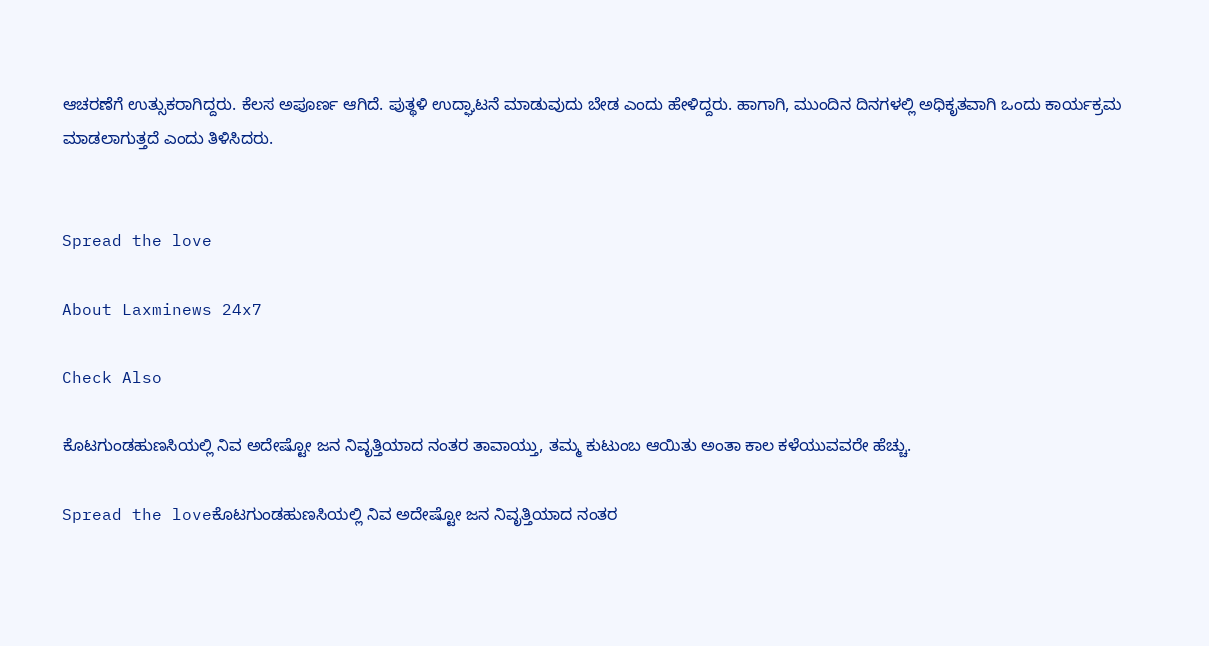ಆಚರಣೆಗೆ ಉತ್ಸುಕರಾಗಿದ್ದರು. ಕೆಲಸ ಅಪೂರ್ಣ ಆಗಿದೆ. ಪುತ್ಥಳಿ ಉದ್ಘಾಟನೆ ಮಾಡುವುದು ಬೇಡ ಎಂದು ಹೇಳಿದ್ದರು. ಹಾಗಾಗಿ, ಮುಂದಿನ ದಿನಗಳಲ್ಲಿ ಅಧಿಕೃತವಾಗಿ ಒಂದು ಕಾರ್ಯಕ್ರಮ ಮಾಡಲಾಗುತ್ತದೆ ಎಂದು ತಿಳಿಸಿದರು.


Spread the love

About Laxminews 24x7

Check Also

ಕೊಟಗುಂಡಹುಣಸಿಯಲ್ಲಿ ನಿವ ಅದೇಷ್ಟೋ ಜನ ನಿವೃತ್ತಿಯಾದ ನಂತರ ತಾವಾಯ್ತು, ತಮ್ಮ ಕುಟುಂಬ ಆಯಿತು ಅಂತಾ ಕಾಲ ಕಳೆಯುವವರೇ ಹೆಚ್ಚು.

Spread the loveಕೊಟಗುಂಡಹುಣಸಿಯಲ್ಲಿ ನಿವ ಅದೇಷ್ಟೋ ಜನ ನಿವೃತ್ತಿಯಾದ ನಂತರ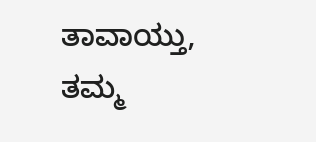ತಾವಾಯ್ತು, ತಮ್ಮ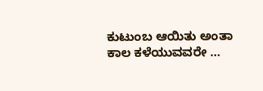ಕುಟುಂಬ ಆಯಿತು ಅಂತಾ ಕಾಲ ಕಳೆಯುವವರೇ …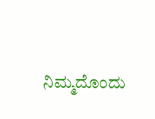ನಿಮ್ಮದೊಂದು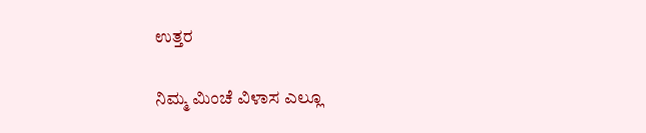ಉತ್ತರ

ನಿಮ್ಮ ಮಿಂಚೆ ವಿಳಾಸ ಎಲ್ಲೂ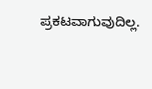ಪ್ರಕಟವಾಗುವುದಿಲ್ಲ.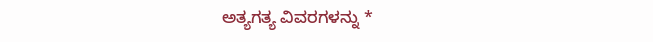ಅತ್ಯಗತ್ಯ ವಿವರಗಳನ್ನು *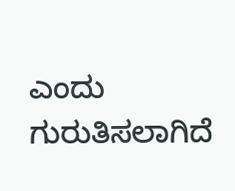ಎಂದು ಗುರುತಿಸಲಾಗಿದೆ